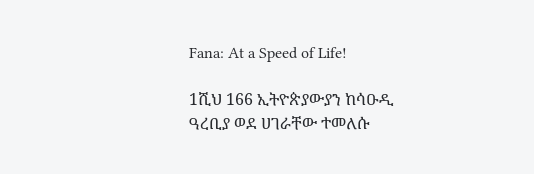Fana: At a Speed of Life!

1ሺህ 166 ኢትዮጵያውያን ከሳዑዲ ዓረቢያ ወደ ሀገራቸው ተመለሱ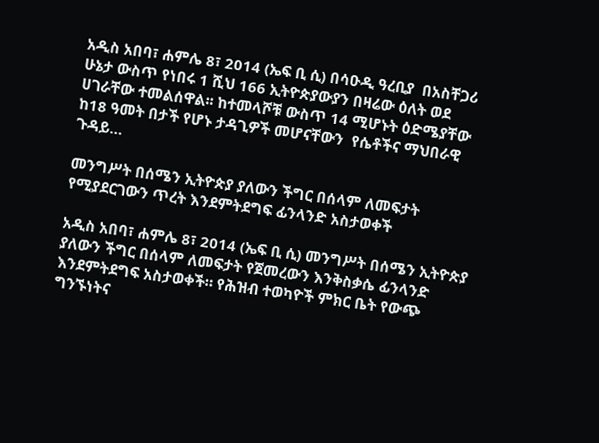አዲስ አበባ፣ ሐምሌ 8፣ 2014 (ኤፍ ቢ ሲ) በሳዑዲ ዓረቢያ  በአስቸጋሪ ሁኔታ ውስጥ የነበሩ 1 ሺህ 166 ኢትዮጵያውያን በዛሬው ዕለት ወደ ሀገራቸው ተመልሰዋል፡፡ ከተመላሾቹ ውስጥ 14 ሚሆኑት ዕድሜያቸው ከ18 ዓመት በታች የሆኑ ታዳጊዎች መሆናቸውን  የሴቶችና ማህበራዊ ጉዳይ…

መንግሥት በሰሜን ኢትዮጵያ ያለውን ችግር በሰላም ለመፍታት የሚያደርገውን ጥረት እንደምትደግፍ ፊንላንድ አስታወቀች

አዲስ አበባ፣ ሐምሌ 8፣ 2014 (ኤፍ ቢ ሲ) መንግሥት በሰሜን ኢትዮጵያ ያለውን ችግር በሰላም ለመፍታት የጀመረውን እንቅስቃሴ ፊንላንድ እንደምትደግፍ አስታወቀች። የሕዝብ ተወካዮች ምክር ቤት የውጭ ግንኙነትና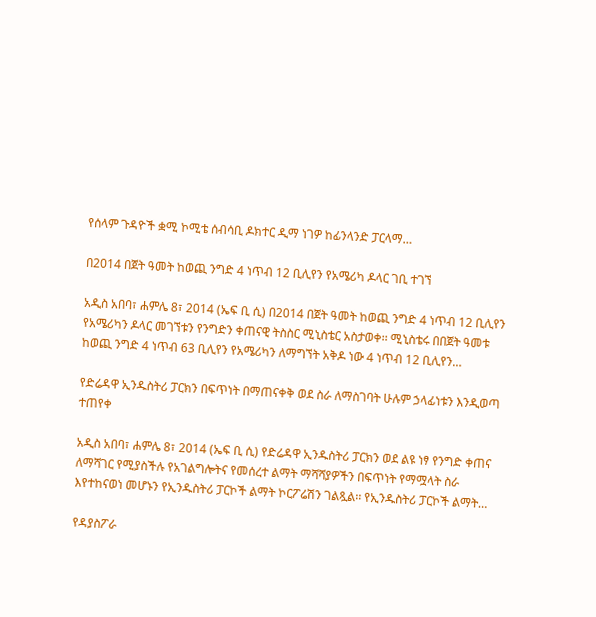የሰላም ጉዳዮች ቋሚ ኮሚቴ ሰብሳቢ ዶክተር ዲማ ነገዎ ከፊንላንድ ፓርላማ…

በ2014 በጀት ዓመት ከወጪ ንግድ 4 ነጥብ 12 ቢሊየን የአሜሪካ ዶላር ገቢ ተገኘ

አዲስ አበባ፣ ሐምሌ 8፣ 2014 (ኤፍ ቢ ሲ) በ2014 በጀት ዓመት ከወጪ ንግድ 4 ነጥብ 12 ቢሊየን የአሜሪካን ዶላር መገኘቱን የንግድን ቀጠናዊ ትስስር ሚኒስቴር አስታወቀ፡፡ ሚኒስቴሩ በበጀት ዓመቱ ከወጪ ንግድ 4 ነጥብ 63 ቢሊየን የአሜሪካን ለማግኘት አቅዶ ነው 4 ነጥብ 12 ቢሊየን…

የድሬዳዋ ኢንዱስትሪ ፓርክን በፍጥነት በማጠናቀቅ ወደ ስራ ለማስገባት ሁሉም ኃላፊነቱን እንዲወጣ ተጠየቀ

አዲስ አበባ፣ ሐምሌ 8፣ 2014 (ኤፍ ቢ ሲ) የድሬዳዋ ኢንዱስትሪ ፓርክን ወደ ልዩ ነፃ የንግድ ቀጠና ለማሻገር የሚያስችሉ የአገልግሎትና የመሰረተ ልማት ማሻሻያዎችን በፍጥነት የማሟላት ስራ እየተከናወነ መሆኑን የኢንዱስትሪ ፓርኮች ልማት ኮርፖሬሽን ገልጿል፡፡ የኢንዱስትሪ ፓርኮች ልማት…

የዳያስፖራ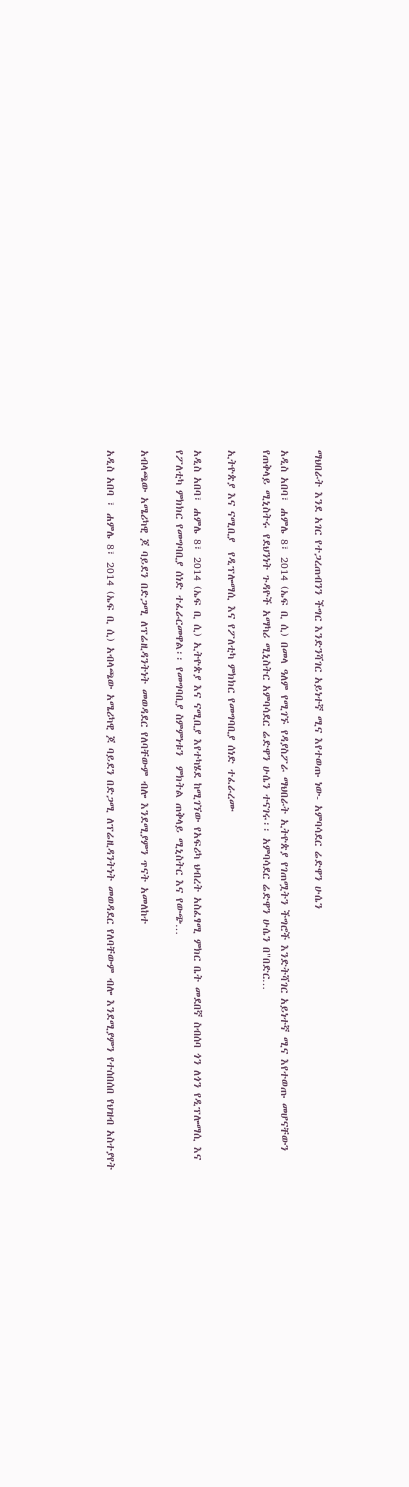ማህበራት እንደ አገር የተጋረጠብንን ችግር እንድንሻገር አይነተኛ ሚና እየተወጡ ነው- አምባሳደር ሬድዋን ሁሴን

አዲስ አበባ፣ ሐምሌ 8፣ 2014 (ኤፍ ቢ ሲ) በመላ ዓለም የሚገኙ የዳያስፖራ ማህበራት ኢትዮጵያ የገጠሟትን ችግሮች እንድትሻገር አይነተኛ ሚና እየተወጡ መሆናቸውን የጠቅላይ ሚኒስትሩ የደህንነት ጉዳዮች አማካሪ ሚኒስትር አምባሳደር ሬድዋን ሁሴን ተናገሩ፡፡ አምባሳደር ሬድዋን ሁሴን በ"በድር…

ኢትዮጵያ እና ናሚቢያ  የዲፕሎማሲ እና የፖለቲካ ምክክር የመግባቢያ ሰነድ ተፈራረሙ

አዲስ አበባ፣ ሐምሌ 8፣ 2014 (ኤፍ ቢ ሲ) ኢትዮጵያ እና ናሚቢያ እየተካሄደ ከሚገኘው የአፍሪካ ህብረት አስፈፃሚ ምክር ቤት መደበኛ ስብሰባ ጎን ለጎን የዲፕሎማሲ እና የፖለቲካ ምክክር የመግባቢያ ሰነድ ተፈራርመዋል፡፡ የመግባቢያ ስምምነቱን  ምክትል ጠቅላይ ሚኒስትር እና የውጭ…

አብላጫው አሜሪካዊ ጆ ባይደን በድጋሚ ለፕሬዚዳንትነት መወዳደር የለባቸውም ብሎ እንደሚያምን ጥናት አመለከተ

አዲስ አበባ ፣ ሐምሌ 8፣ 2014 (ኤፍ ቢ ሲ) አብላጫው አሜሪካዊ ጆ ባይደን በድጋሚ ለፕሬዚዳንትነት መወዳደር የለባቸውም ብሎ እንደሚያምን የተሰበሰበ የህዝብ አስተያየት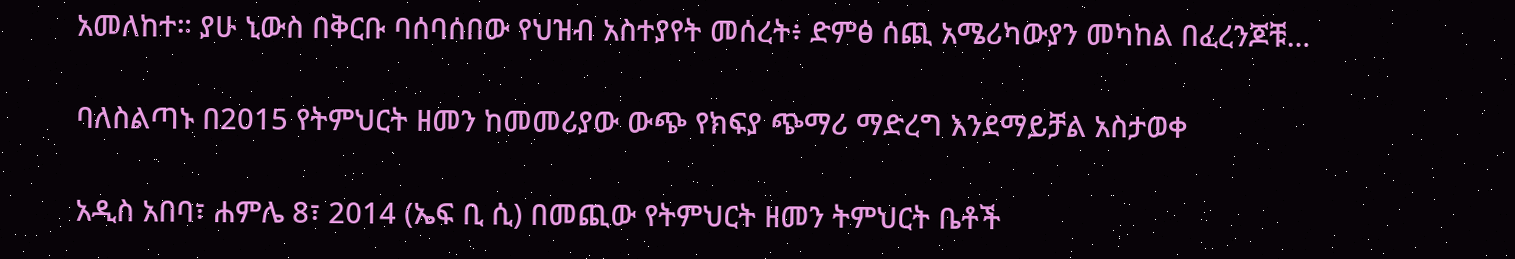አመለከተ። ያሁ ኒውስ በቅርቡ ባሰባሰበው የህዝብ አስተያየት መሰረት፥ ድምፅ ሰጪ አሜሪካውያን መካከል በፈረንጆቹ…

ባለስልጣኑ በ2015 የትምህርት ዘመን ከመመሪያው ውጭ የክፍያ ጭማሪ ማድረግ እንደማይቻል አስታወቀ

አዲስ አበባ፣ ሐምሌ 8፣ 2014 (ኤፍ ቢ ሲ) በመጪው የትምህርት ዘመን ትምህርት ቤቶች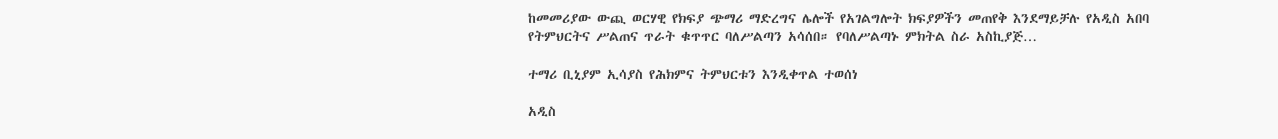ከመመሪያው ውጪ ወርሃዊ የክፍያ ጭማሪ ማድረግና ሌሎች የአገልግሎት ክፍያዎችን መጠየቅ እንደማይቻሉ የአዲስ አበባ የትምህርትና ሥልጠና ጥራት ቁጥጥር ባለሥልጣን አሳሰበ። የባለሥልጣኑ ምክትል ስራ አስኪያጅ…

ተማሪ ቢኒያም ኢሳያስ የሕክምና ትምህርቱን እንዲቀጥል ተወሰነ

አዲስ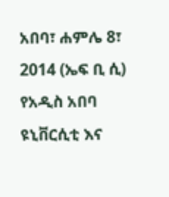አበባ፣ ሐምሌ 8፣ 2014 (ኤፍ ቢ ሲ) የአዲስ አበባ ዩኒቨርሲቲ እና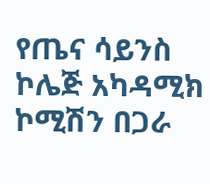የጤና ሳይንስ ኮሌጅ አካዳሚክ ኮሚሽን በጋራ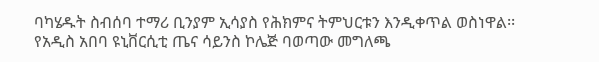ባካሄዱት ስብሰባ ተማሪ ቢንያም ኢሳያስ የሕክምና ትምህርቱን እንዲቀጥል ወስነዋል፡፡ የአዲስ አበባ ዩኒቨርሲቲ ጤና ሳይንስ ኮሌጅ ባወጣው መግለጫ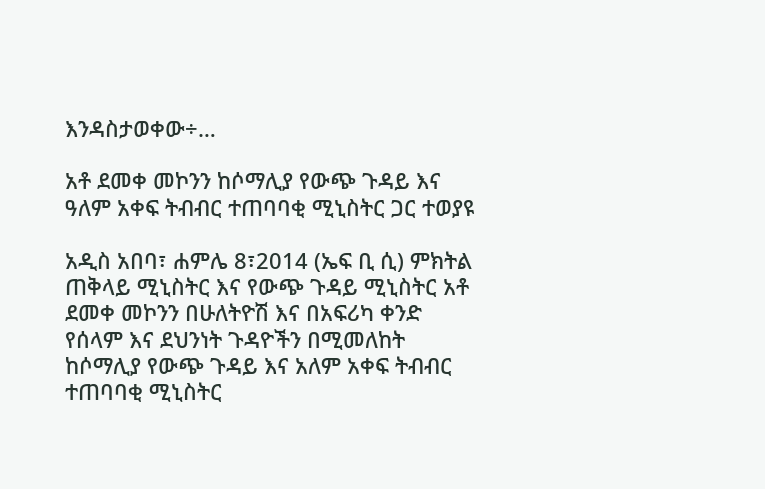እንዳስታወቀው÷…

አቶ ደመቀ መኮንን ከሶማሊያ የውጭ ጉዳይ እና ዓለም አቀፍ ትብብር ተጠባባቂ ሚኒስትር ጋር ተወያዩ

አዲስ አበባ፣ ሐምሌ 8፣2014 (ኤፍ ቢ ሲ) ምክትል ጠቅላይ ሚኒስትር እና የውጭ ጉዳይ ሚኒስትር አቶ ደመቀ መኮንን በሁለትዮሽ እና በአፍሪካ ቀንድ የሰላም እና ደህንነት ጉዳዮችን በሚመለከት ከሶማሊያ የውጭ ጉዳይ እና አለም አቀፍ ትብብር ተጠባባቂ ሚኒስትር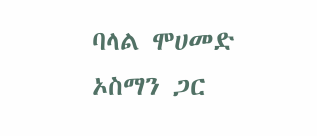ባላል ሞሀመድ ኦስማን ጋር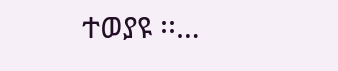ተወያዩ ፡፡…